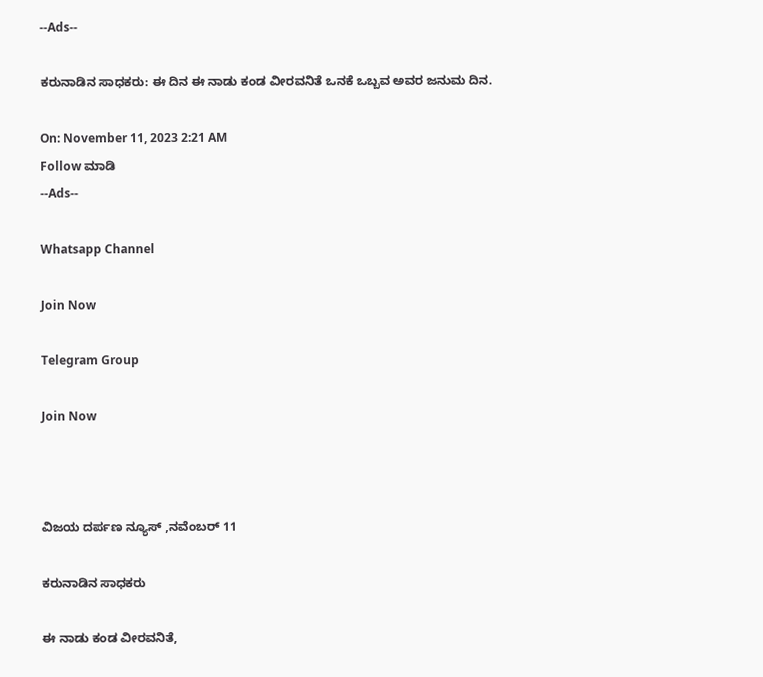--Ads--

ಕರುನಾಡಿನ ಸಾಧಕರು: ಈ ದಿನ ಈ ನಾಡು ಕಂಡ ವೀರವನಿತೆ ಒನಕೆ ಒಬ್ಬವ ಅವರ ಜನುಮ ದಿನ.

On: November 11, 2023 2:21 AM
Follow ಮಾಡಿ
--Ads--

Whatsapp Channel

Join Now

Telegram Group

Join Now



ವಿಜಯ ದರ್ಪಣ ನ್ಯೂಸ್ ,ನವೆಂಬರ್ 11

ಕರುನಾಡಿನ ಸಾಧಕರು

ಈ ನಾಡು ಕಂಡ ವೀರವನಿತೆ,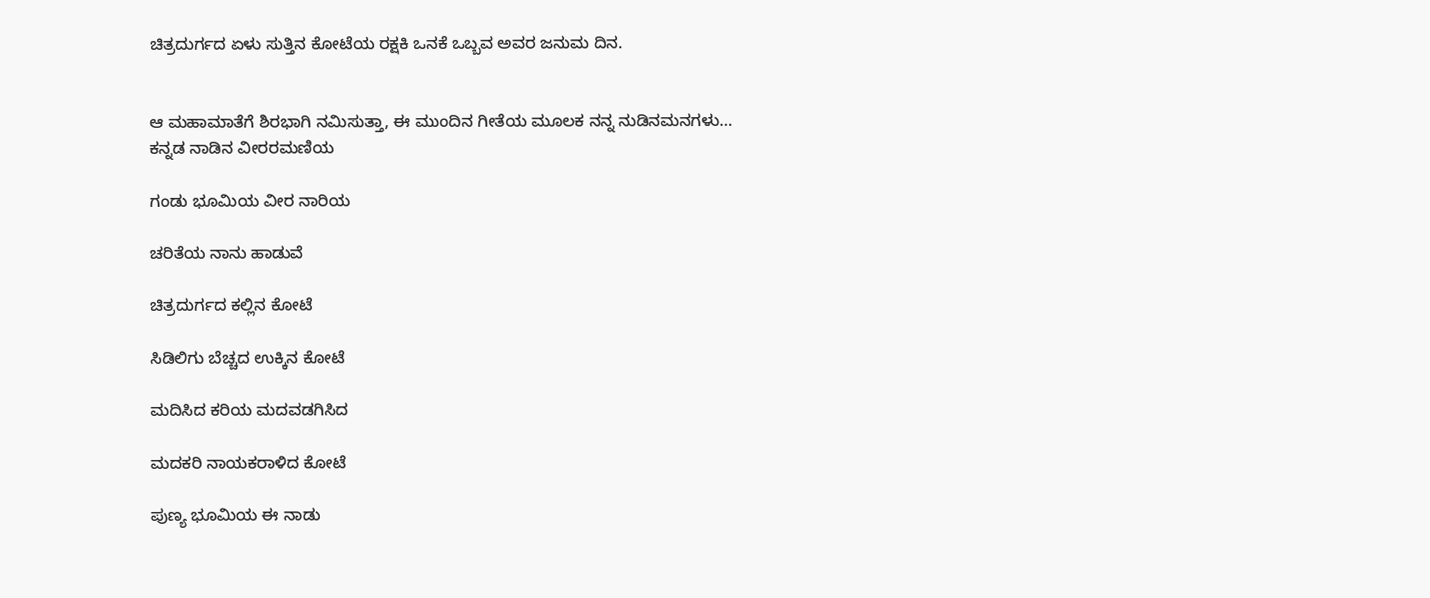ಚಿತ್ರದುರ್ಗದ ಏಳು ಸುತ್ತಿನ ಕೋಟೆಯ ರಕ್ಷಕಿ ಒನಕೆ ಒಬ್ಬವ ಅವರ ಜನುಮ ದಿನ.


ಆ ಮಹಾಮಾತೆಗೆ ಶಿರಭಾಗಿ ನಮಿಸುತ್ತಾ, ಈ ಮುಂದಿನ ಗೀತೆಯ ಮೂಲಕ ನನ್ನ ನುಡಿನಮನಗಳು…
ಕನ್ನಡ ನಾಡಿನ ವೀರರಮಣಿಯ

ಗಂಡು ಭೂಮಿಯ ವೀರ ನಾರಿಯ

ಚರಿತೆಯ ನಾನು ಹಾಡುವೆ

ಚಿತ್ರದುರ್ಗದ ಕಲ್ಲಿನ ಕೋಟೆ

ಸಿಡಿಲಿಗು ಬೆಚ್ಚದ ಉಕ್ಕಿನ ಕೋಟೆ

ಮದಿಸಿದ ಕರಿಯ ಮದವಡಗಿಸಿದ

ಮದಕರಿ ನಾಯಕರಾಳಿದ ಕೋಟೆ

ಪುಣ್ಯ ಭೂಮಿಯ ಈ ನಾಡು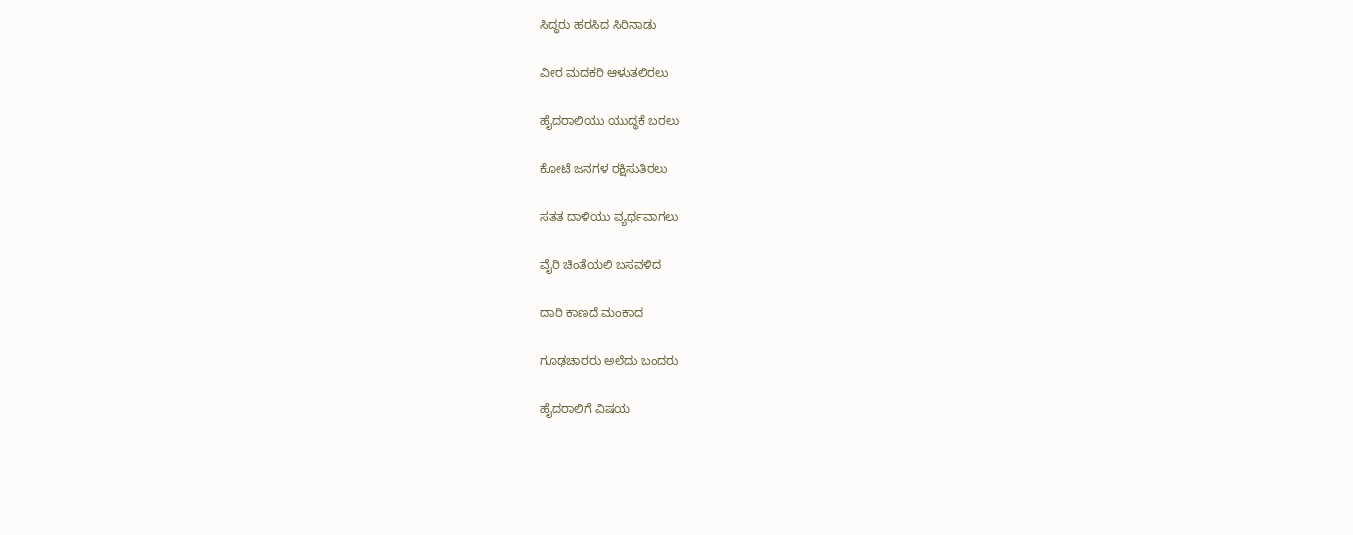ಸಿದ್ಧರು ಹರಸಿದ ಸಿರಿನಾಡು

ವೀರ ಮದಕರಿ ಆಳುತಲಿರಲು

ಹೈದರಾಲಿಯು ಯುದ್ಧಕೆ ಬರಲು

ಕೋಟೆ ಜನಗಳ ರಕ್ಷಿಸುತಿರಲು

ಸತತ ದಾಳಿಯು ವ್ಯರ್ಥವಾಗಲು

ವೈರಿ ಚಿಂತೆಯಲಿ ಬಸವಳಿದ

ದಾರಿ ಕಾಣದೆ ಮಂಕಾದ

ಗೂಢಚಾರರು ಅಲೆದು ಬಂದರು

ಹೈದರಾಲಿಗೆ ವಿಷಯ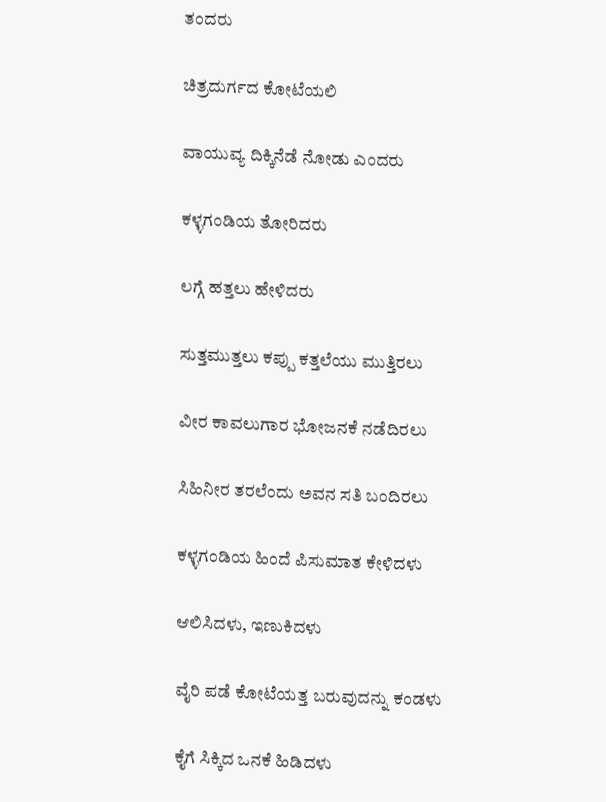ತಂದರು

ಚಿತ್ರದುರ್ಗದ ಕೋಟೆಯಲಿ

ವಾಯುವ್ಯ ದಿಕ್ಕಿನೆಡೆ ನೋಡು ಎಂದರು

ಕಳ್ಳಗಂಡಿಯ ತೋರಿದರು

ಲಗ್ಗೆ ಹತ್ತಲು ಹೇಳಿದರು

ಸುತ್ತಮುತ್ತಲು ಕಪ್ಪು ಕತ್ತಲೆಯು ಮುತ್ತಿರಲು

ವೀರ ಕಾವಲುಗಾರ ಭೋಜನಕೆ ನಡೆದಿರಲು

ಸಿಹಿನೀರ ತರಲೆಂದು ಅವನ ಸತಿ ಬಂದಿರಲು

ಕಳ್ಳಗಂಡಿಯ ಹಿಂದೆ ಪಿಸುಮಾತ ಕೇಳಿದಳು

ಆಲಿಸಿದಳು, ಇಣುಕಿದಳು

ವೈರಿ ಪಡೆ ಕೋಟೆಯತ್ತ ಬರುವುದನ್ನು ಕಂಡಳು

ಕೈಗೆ ಸಿಕ್ಕಿದ ಒನಕೆ ಹಿಡಿದಳು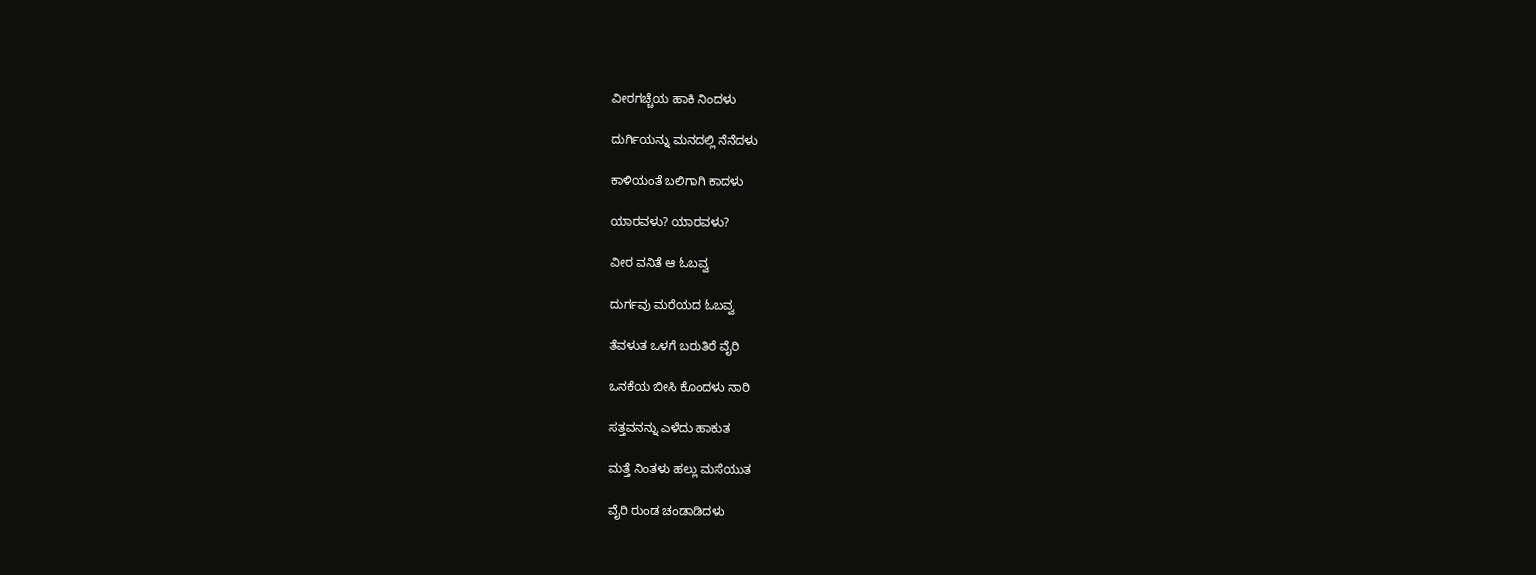ವೀರಗಚ್ಚೆಯ ಹಾಕಿ ನಿಂದಳು

ದುರ್ಗಿಯನ್ನು ಮನದಲ್ಲಿ ನೆನೆದಳು

ಕಾಳಿಯಂತೆ ಬಲಿಗಾಗಿ ಕಾದಳು

ಯಾರವಳು? ಯಾರವಳು?

ವೀರ ವನಿತೆ ಆ ಓಬವ್ವ

ದುರ್ಗವು ಮರೆಯದ ಓಬವ್ವ

ತೆವಳುತ ಒಳಗೆ ಬರುತಿರೆ ವೈರಿ

ಒನಕೆಯ ಬೀಸಿ ಕೊಂದಳು ನಾರಿ

ಸತ್ತವನನ್ನು ಎಳೆದು ಹಾಕುತ

ಮತ್ತೆ ನಿಂತಳು ಹಲ್ಲು ಮಸೆಯುತ

ವೈರಿ ರುಂಡ ಚಂಡಾಡಿದಳು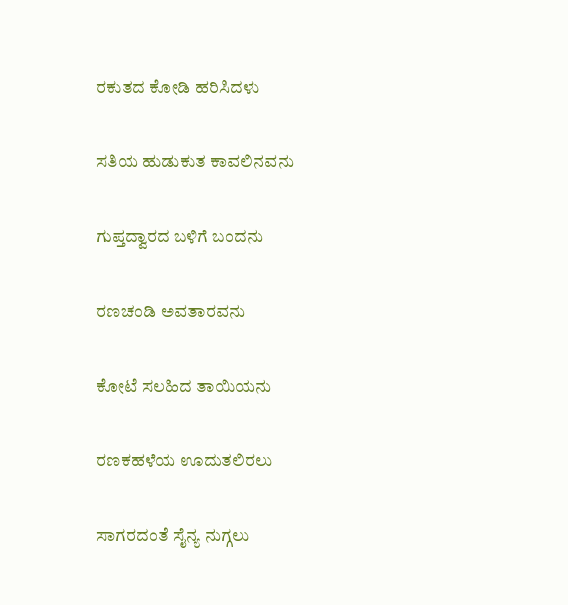ರಕುತದ ಕೋಡಿ ಹರಿಸಿದಳು

ಸತಿಯ ಹುಡುಕುತ ಕಾವಲಿನವನು

ಗುಪ್ತದ್ವಾರದ ಬಳಿಗೆ ಬಂದನು

ರಣಚಂಡಿ ಅವತಾರವನು

ಕೋಟೆ ಸಲಹಿದ ತಾಯಿಯನು

ರಣಕಹಳೆಯ ಊದುತಲಿರಲು

ಸಾಗರದಂತೆ ಸೈನ್ಯ ನುಗ್ಗಲು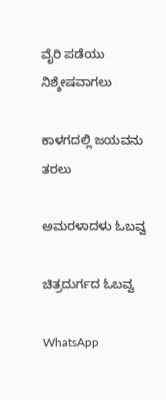ವೈರಿ ಪಡೆಯು ನಿಶ್ಶೇಷವಾಗಲು

ಕಾಳಗದಲ್ಲಿ ಜಯವನು ತರಲು

ಅಮರಳಾದಳು ಓಬವ್ವ

ಚಿತ್ರದುರ್ಗದ ಓಬವ್ವ

WhatsApp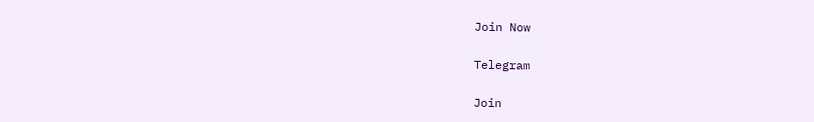Join Now

Telegram

Join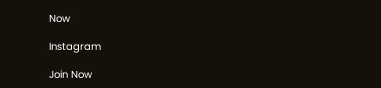Now

Instagram

Join Now